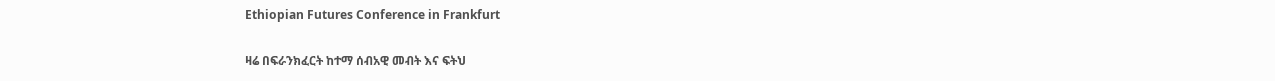Ethiopian Futures Conference in Frankfurt

ዛሬ በፍራንክፈርት ከተማ ሰብአዊ መብት እና ፍትህ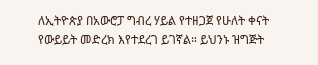ለኢትዮጵያ በአውሮፓ ግብረ ሃይል የተዘጋጀ የሁለት ቀናት የውይይት መድረክ እየተደረገ ይገኛል። ይህንኑ ዝግጅት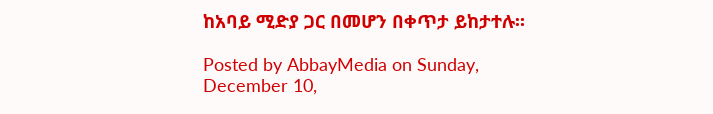ከአባይ ሚድያ ጋር በመሆን በቀጥታ ይከታተሉ።

Posted by AbbayMedia on Sunday, December 10,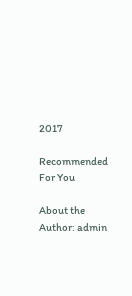2017

Recommended For You

About the Author: admin